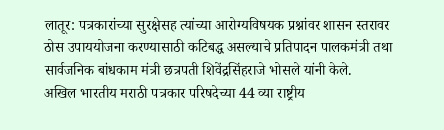लातूर: पत्रकारांच्या सुरक्षेसह त्यांच्या आरोग्यविषयक प्रश्नांवर शासन स्तरावर ठोस उपाययोजना करण्यासाठी कटिबद्ध असल्याचे प्रतिपादन पालकमंत्री तथा सार्वजनिक बांधकाम मंत्री छत्रपती शिवेंद्रसिंहराजे भोसले यांनी केले.
अखिल भारतीय मराठी पत्रकार परिषदेच्या 44 व्या राष्ट्रीय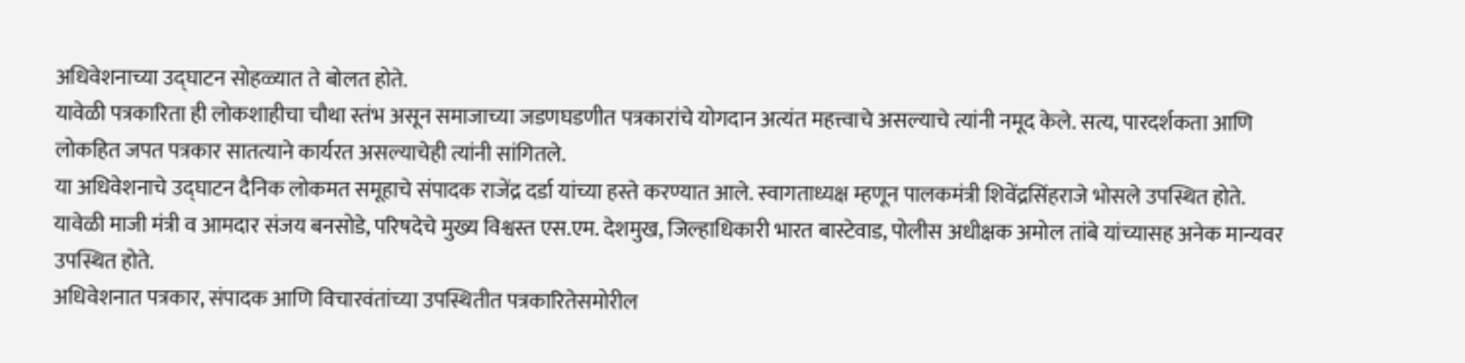अधिवेशनाच्या उद्घाटन सोहळ्यात ते बोलत होते.
यावेळी पत्रकारिता ही लोकशाहीचा चौथा स्तंभ असून समाजाच्या जडणघडणीत पत्रकारांचे योगदान अत्यंत महत्त्वाचे असल्याचे त्यांनी नमूद केले. सत्य, पारदर्शकता आणि लोकहित जपत पत्रकार सातत्याने कार्यरत असल्याचेही त्यांनी सांगितले.
या अधिवेशनाचे उद्घाटन दैनिक लोकमत समूहाचे संपादक राजेंद्र दर्डा यांच्या हस्ते करण्यात आले. स्वागताध्यक्ष म्हणून पालकमंत्री शिवेंद्रसिंहराजे भोसले उपस्थित होते. यावेळी माजी मंत्री व आमदार संजय बनसोडे, परिषदेचे मुख्य विश्वस्त एस.एम. देशमुख, जिल्हाधिकारी भारत बास्टेवाड, पोलीस अधीक्षक अमोल तांबे यांच्यासह अनेक मान्यवर उपस्थित होते.
अधिवेशनात पत्रकार, संपादक आणि विचारवंतांच्या उपस्थितीत पत्रकारितेसमोरील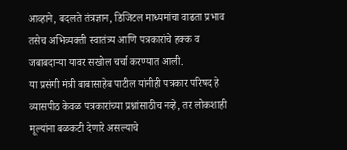आव्हाने, बदलते तंत्रज्ञान, डिजिटल माध्यमांचा वाढता प्रभाव तसेच अभिव्यक्ती स्वातंत्र्य आणि पत्रकारांचे हक्क व जबाबदाऱ्या यावर सखोल चर्चा करण्यात आली.
या प्रसंगी मंत्री बाबासाहेब पाटील यांनीही पत्रकार परिषद हे व्यासपीठ केवळ पत्रकारांच्या प्रश्नांसाठीच नव्हे, तर लोकशाही मूल्यांना बळकटी देणारे असल्याचे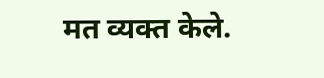मत व्यक्त केले.